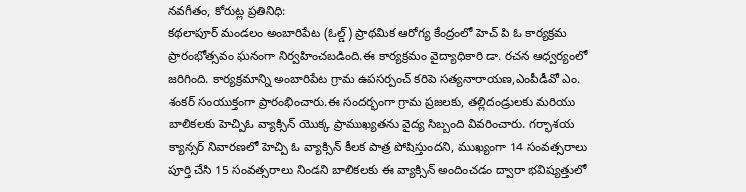నవగీతం, కోరుట్ల ప్రతినిధి:
కథలాపూర్ మండలం అంబారిపేట (ఓల్డ్) ప్రాథమిక ఆరోగ్య కేంద్రంలో హెచ్ పి ఓ కార్యక్రమ ప్రారంభోత్సవం ఘనంగా నిర్వహించబడింది.ఈ కార్యక్రమం వైద్యాధికారి డా. రచన ఆధ్వర్యంలో జరిగింది. కార్యక్రమాన్ని అంబారిపేట గ్రామ ఉపసర్పంచ్ కరిపె సత్యనారాయణ,ఎంపీడీవో ఎం. శంకర్ సంయుక్తంగా ప్రారంభించారు.ఈ సందర్భంగా గ్రామ ప్రజలకు, తల్లిదండ్రులకు మరియు బాలికలకు హెచ్పిఓ వ్యాక్సిన్ యొక్క ప్రాముఖ్యతను వైద్య సిబ్బంది వివరించారు. గర్భాశయ క్యాన్సర్ నివారణలో హెచ్పి ఓ వ్యాక్సిన్ కీలక పాత్ర పోషిస్తుందని, ముఖ్యంగా 14 సంవత్సరాలు పూర్తి చేసి 15 సంవత్సరాలు నిండని బాలికలకు ఈ వ్యాక్సిన్ అందించడం ద్వారా భవిష్యత్తులో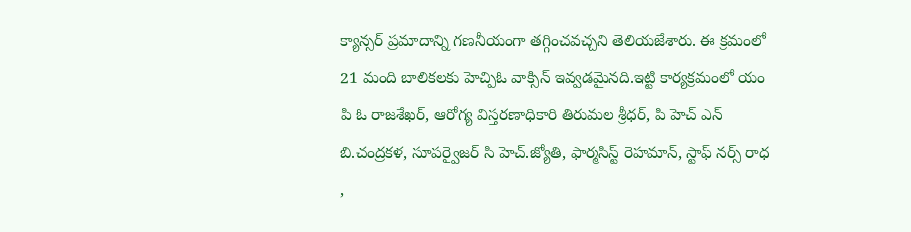క్యాన్సర్ ప్రమాదాన్ని గణనీయంగా తగ్గించవచ్చని తెలియజేశారు. ఈ క్రమంలో 21 మంది బాలికలకు హెచ్పిఓ వాక్సిన్ ఇవ్వడమైనది.ఇట్టి కార్యక్రమంలో యం పి ఓ రాజశేఖర్, ఆరోగ్య విస్తరణాధికారి తిరుమల శ్రీధర్, పి హెచ్ ఎన్ బి.చంద్రకళ, సూపర్వైజర్ సి హెచ్.జ్యోతి, ఫార్మసిస్ట్ రెహమాన్, స్టాఫ్ నర్స్ రాధ ,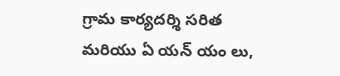గ్రామ కార్యదర్శి సరిత మరియు ఏ యన్ యం లు,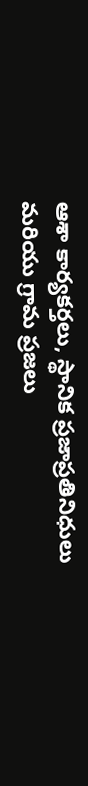ఆశా కార్యకర్తలు, స్థానిక ప్రజాప్రతినిధులు మరియు గ్రామ ప్రజలు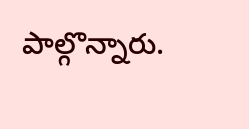పాల్గొన్నారు.